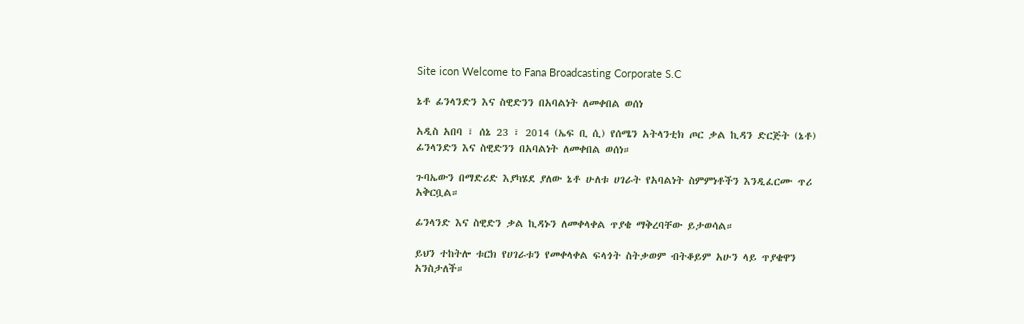Site icon Welcome to Fana Broadcasting Corporate S.C

ኔቶ ፊንላንድን እና ስዊድንን በአባልነት ለመቀበል ወሰነ

አዲስ አበባ ፣ ሰኔ 23 ፣ 2014 (ኤፍ ቢ ሲ) የሰሜን አትላንቲክ ጦር ቃል ኪዳን ድርጅት (ኔቶ) ፊንላንድን እና ስዊድንን በአባልነት ለመቀበል ወሰነ።

ጉባኤውን በማድሪድ እያካሄደ ያለው ኔቶ ሁለቱ ሀገራት የአባልነት ስምምነቶችን እንዲፈርሙ ጥሪ አቅርቧል።

ፊንላንድ እና ስዊድን ቃል ኪዳኑን ለመቀላቀል ጥያቄ ማቅረባቸው ይታወሳል።

ይህን ተከትሎ ቱርክ የሀገራቱን የመቀላቀል ፍላጎት ስትቃወም ብትቆይም አሁን ላይ ጥያቄዋን አንስታለች።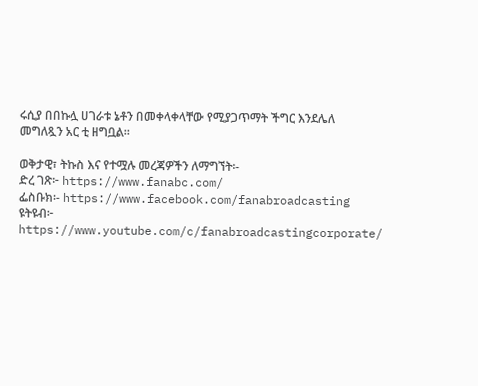ሩሲያ በበኩሏ ሀገራቱ ኔቶን በመቀላቀላቸው የሚያጋጥማት ችግር እንደሌለ መግለጿን አር ቲ ዘግቧል።

ወቅታዊ፣ ትኩስ እና የተሟሉ መረጃዎችን ለማግኘት፡-
ድረ ገጽ፦ https://www.fanabc.com/
ፌስቡክ፡- https://www.facebook.com/fanabroadcasting
ዩትዩብ፦ https://www.youtube.com/c/fanabroadcastingcorporate/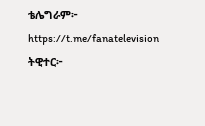ቴሌግራም፦ https://t.me/fanatelevision
ትዊተር፦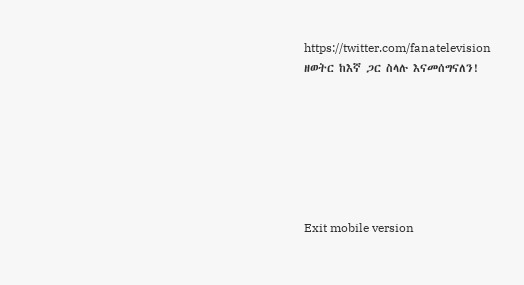https://twitter.com/fanatelevision
ዘወትር ከእኛ ጋር ስላሉ እናመሰግናለን!







Exit mobile version